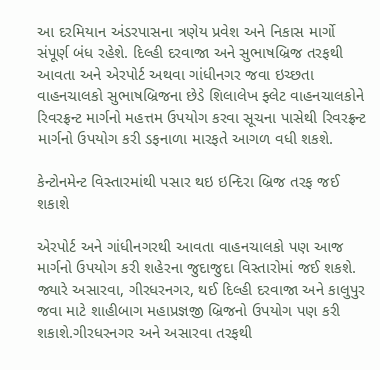આ દરમિયાન અંડરપાસના ત્રણેય પ્રવેશ અને નિકાસ માર્ગો સંપૂર્ણ બંધ રહેશે. દિલ્હી દરવાજા અને સુભાષબ્રિજ તરફથી આવતા અને એરપોર્ટ અથવા ગાંધીનગર જવા ઇચ્છતા વાહનચાલકો સુભાષબ્રિજના છેડે શિલાલેખ ફ્લેટ વાહનચાલકોને રિવરફ્રન્ટ માર્ગનો મહત્તમ ઉપયોગ કરવા સૂચના પાસેથી રિવરફ્રન્ટ માર્ગનો ઉપયોગ કરી ડફનાળા મારફતે આગળ વધી શકશે.

કેન્ટોનમેન્ટ વિસ્તારમાંથી પસાર થઇ ઇન્દિરા બ્રિજ તરફ જઈ શકાશે

એરપોર્ટ અને ગાંધીનગરથી આવતા વાહનચાલકો પણ આજ માર્ગનો ઉપયોગ કરી શહેરના જુદાજુદા વિસ્તારોમાં જઈ શકશે. જ્યારે અસારવા, ગીરધરનગર, થઈ દિલ્હી દરવાજા અને કાલુપુર જવા માટે શાહીબાગ મહાપ્રજ્ઞજી બ્રિજનો ઉપયોગ પણ કરી શકાશે.ગીરધરનગર અને અસારવા તરફથી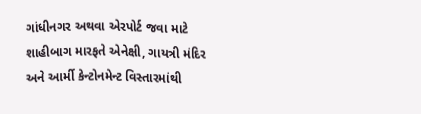ગાંધીનગર અથવા એરપોર્ટ જવા માટે શાહીબાગ મારફતે એનેક્ષી, ગાયત્રી મંદિર અને આર્મી કેન્ટોનમેન્ટ વિસ્તારમાંથી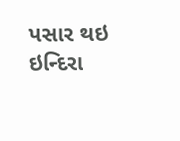પસાર થઇ ઇન્દિરા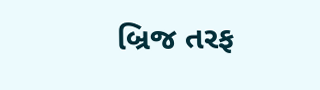બ્રિજ તરફ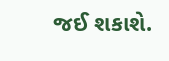જઈ શકાશે.